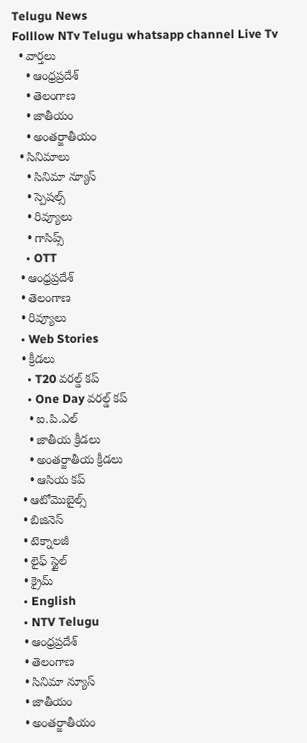Telugu News
Folllow NTv Telugu whatsapp channel Live Tv
  • వార్తలు
    • ఆంధ్రప్రదేశ్
    • తెలంగాణ
    • జాతీయం
    • అంతర్జాతీయం
  • సినిమాలు
    • సినిమా న్యూస్
    • స్పెషల్స్
    • రివ్యూలు
    • గాసిప్స్
    • OTT
  • ఆంధ్రప్రదేశ్
  • తెలంగాణ
  • రివ్యూలు
  • Web Stories
  • క్రీడలు
    • T20 వరల్డ్ కప్
    • One Day వరల్డ్ కప్
    • ఐ.పి.ఎల్
    • జాతీయ క్రీడలు
    • అంతర్జాతీయ క్రీడలు
    • ఆసియ కప్
  • ఆటోమొబైల్స్
  • బిజినెస్‌
  • టెక్నాలజీ
  • లైఫ్ స్టైల్
  • క్రైమ్
  • English
  • NTV Telugu
  • ఆంధ్రప్రదేశ్
  • తెలంగాణ
  • సినిమా న్యూస్
  • జాతీయం
  • అంతర్జాతీయం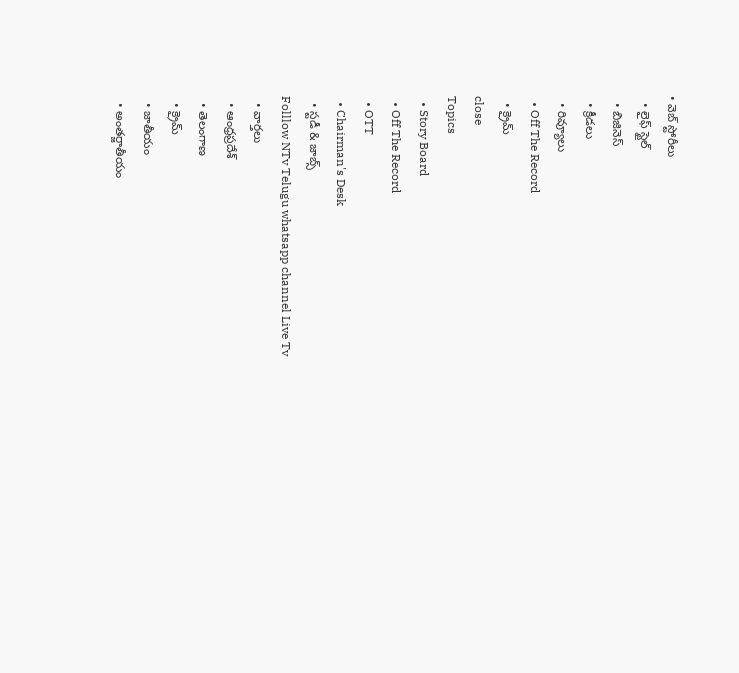• వెబ్ స్టోరీలు
  • లైఫ్ స్టైల్
  • బిజినెస్‌
  • క్రీడలు
  • రివ్యూలు
  • Off The Record
  • క్రైమ్
close
Topics
  • Story Board
  • Off The Record
  • OTT
  • Chairman's Desk
  • స్టడీ & జాబ్స్
Folllow NTv Telugu whatsapp channel Live Tv
  • వార్తలు
  • ఆంధ్రప్రదేశ్
  • తెలంగాణ
  • క్రైమ్
  • జాతీయం
  • అంతర్జాతీయం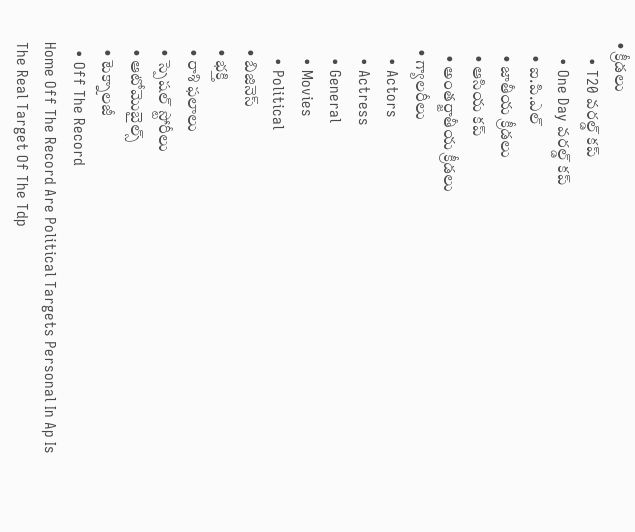• క్రీడలు
    • T20 వరల్డ్ కప్
    • One Day వరల్డ్ కప్
    • ఐ.పి.ఎల్
    • జాతీయ క్రీడలు
    • ఆసియ కప్
    • అంతర్జాతీయ క్రీడలు
  • గ్యాలరీలు
    • Actors
    • Actress
    • General
    • Movies
    • Political
  • బిజినెస్‌
  • భక్తి
  • రాశి ఫలాలు
  • స్పెషల్‌ స్టోరీలు
  • ఆటోమొబైల్స్
  • టెక్నాలజీ
  • Off The Record
Home Off The Record Are Political Targets Personal In Ap Is The Real Target Of The Tdp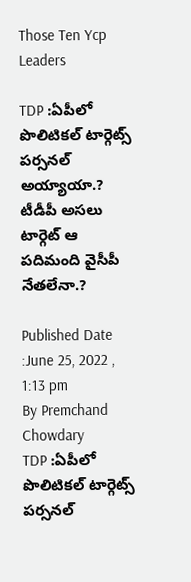Those Ten Ycp Leaders

TDP :ఏపీలో పొలిటికల్ టార్గెట్స్ పర్సనల్ అయ్యాయా.? టీడీపీ అసలు టార్గెట్ ఆ పదిమంది వైసీపీ నేతలేనా.?

Published Date :June 25, 2022 , 1:13 pm
By Premchand Chowdary
TDP :ఏపీలో పొలిటికల్ టార్గెట్స్ పర్సనల్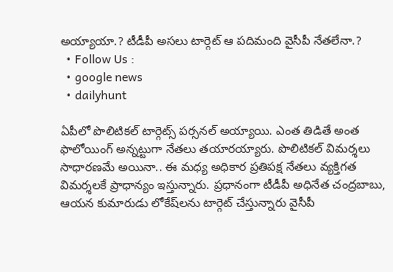అయ్యాయా.? టీడీపీ అసలు టార్గెట్ ఆ పదిమంది వైసీపీ నేతలేనా.?
  • Follow Us :
  • google news
  • dailyhunt

ఏపీలో పొలిటికల్‌ టార్గెట్స్‌ పర్సనల్‌ అయ్యాయి. ఎంత తిడితే అంత ఫాలోయింగ్‌ అన్నట్టుగా నేతలు తయారయ్యారు. పొలిటికల్‌ విమర్శలు సాధారణమే అయినా.. ఈ మధ్య అధికార ప్రతిపక్ష నేతలు వ్యక్తిగత విమర్శలకే ప్రాధాన్యం ఇస్తున్నారు. ప్రధానంగా టీడీపీ అధినేత చంద్రబాబు, ఆయన కుమారుడు లోకేష్‌లను టార్గెట్‌ చేస్తున్నారు వైసీపీ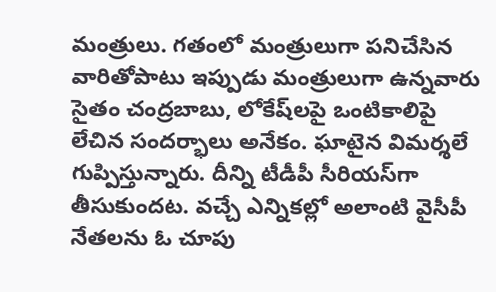మంత్రులు. గతంలో మంత్రులుగా పనిచేసిన వారితోపాటు ఇప్పుడు మంత్రులుగా ఉన్నవారు సైతం చంద్రబాబు, లోకేష్‌లపై ఒంటికాలిపై లేచిన సందర్భాలు అనేకం. ఘాటైన విమర్శలే గుప్పిస్తున్నారు. దీన్ని టీడీపీ సీరియస్‌గా తీసుకుందట. వచ్చే ఎన్నికల్లో అలాంటి వైసీపీ నేతలను ఓ చూపు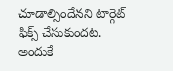చూడాల్సిందేనని టార్గెట్‌ ఫిక్స్‌ చేసుకుందట. అందుకే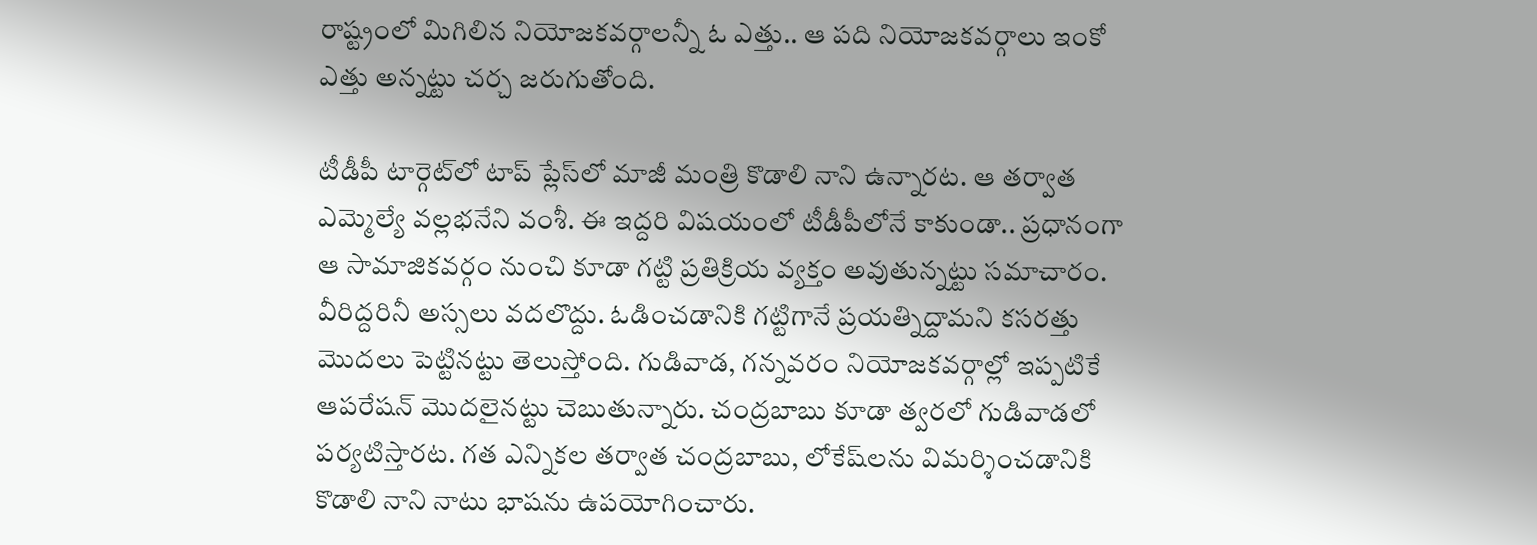రాష్ట్రంలో మిగిలిన నియోజకవర్గాలన్నీ ఓ ఎత్తు.. ఆ పది నియోజకవర్గాలు ఇంకో ఎత్తు అన్నట్టు చర్చ జరుగుతోంది.

టీడీపీ టార్గెట్‌లో టాప్‌ ప్లేస్‌లో మాజీ మంత్రి కొడాలి నాని ఉన్నారట. ఆ తర్వాత ఎమ్మెల్యే వల్లభనేని వంశీ. ఈ ఇద్దరి విషయంలో టీడీపీలోనే కాకుండా.. ప్రధానంగా ఆ సామాజికవర్గం నుంచి కూడా గట్టి ప్రతిక్రియ వ్యక్తం అవుతున్నట్టు సమాచారం. వీరిద్దరినీ అస్సలు వదలొద్దు. ఓడించడానికి గట్టిగానే ప్రయత్నిద్దామని కసరత్తు మొదలు పెట్టినట్టు తెలుస్తోంది. గుడివాడ, గన్నవరం నియోజకవర్గాల్లో ఇప్పటికే ఆపరేషన్‌ మొదలైనట్టు చెబుతున్నారు. చంద్రబాబు కూడా త్వరలో గుడివాడలో పర్యటిస్తారట. గత ఎన్నికల తర్వాత చంద్రబాబు, లోకేష్‌లను విమర్శించడానికి కొడాలి నాని నాటు భాషను ఉపయోగించారు.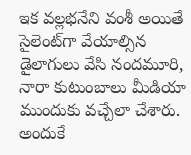ఇక వల్లభనేని వంశీ అయితే సైలెంట్‌గా వేయాల్సిన డైలాగులు వేసి నందమూరి, నారా కుటుంబాలు మీడియా ముందుకు వచ్చేలా చేశారు. అందుకే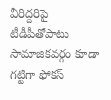వీరిద్దరిపై టీడీపీతోపాటు సామాజికవర్గం కూడా గట్టిగా ఫోకస్‌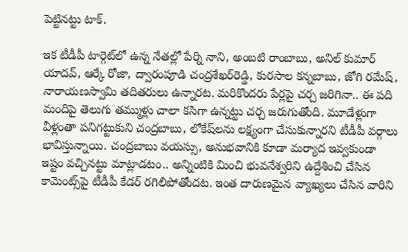పెట్టినట్టు టాక్.

ఇక టీడీపీ టార్గెట్‌లో ఉన్న నేతల్లో పేర్ని నాని, అంబటి రాంబాబు, అనిల్‌ కుమార్‌ యాదవ్‌, ఆర్కే రోజా, ద్వారంపూడి చంద్రశేఖర్‌రెడ్డి, కురసాల కన్నబాబు, జోగి రమేష్‌, నారాయణస్వామి తదితరులు ఉన్నారట. మరికొందరు పేర్లపై చర్చ జరిగినా.. ఈ పది మందిపై తెలుగు తమ్ముళ్లు చాలా కసిగా ఉన్నట్టు చర్చ జరుగుతోంది. మూడేళ్లుగా వీళ్లంతా పనిగట్టుకుని చంద్రబాబు, లోకేష్‌లను లక్ష్యంగా చేసుకున్నారని టీడీపీ వర్గాలు భావిస్తున్నాయి. చంద్రబాబు వయస్సు, అనుభవానికి కూడా మర్యాద ఇవ్వకుండా ఇష్టం వచ్చినట్టు మాట్లాడటం.. అన్నింటికి మించి భువనేశ్వరిని ఉద్దేశించి చేసిన కామెంట్స్‌పై టీడీపీ కేడర్‌ రగిలిపోతోందట. ఇంత దారుణమైన వ్యాఖ్యలు చేసిన వారిని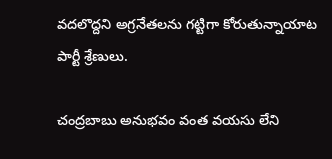వదలొద్దని అగ్రనేతలను గట్టిగా కోరుతున్నాయాట పార్టీ శ్రేణులు.

చంద్రబాబు అనుభవం వంత వయసు లేని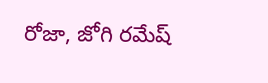రోజా, జోగి రమేష్‌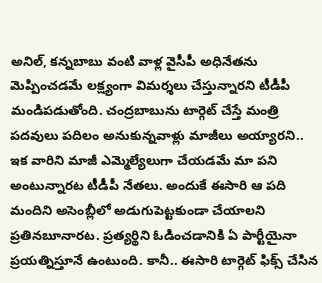అనిల్‌, కన్నబాబు వంటి వాళ్ల వైసీపీ అధినేతను మెప్పించడమే లక్ష్యంగా విమర్శలు చేస్తున్నారని టీడీపీ మండిపడుతోంది. చంద్రబాబును టార్గెట్‌ చేస్తే మంత్రి పదవులు పదిలం అనుకున్నవాళ్లు మాజీలు అయ్యారని.. ఇక వారిని మాజీ ఎమ్మెల్యేలుగా చేయడమే మా పని అంటున్నారట టీడీపీ నేతలు. అందుకే ఈసారి ఆ పది మందిని అసెంబ్లీలో అడుగుపెట్టకుండా చేయాలని ప్రతినబూనారట. ప్రత్యర్థిని ఓడించడానికి ఏ పార్టీయైనా ప్రయత్నిస్తూనే ఉంటుంది. కానీ.. ఈసారి టార్గెట్‌ ఫిక్స్‌ చేసిన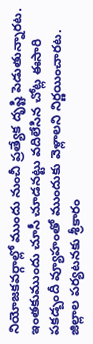నియోజకవర్గాల్లో ముందు నుంచీ ప్రత్యేక దృష్టి పెడుతున్నారట. ఇంతకుముందు చూసీ చూడనట్టు వదిలేసిన చోట్ల ఈసారి పకడ్బందీ వ్యూహంతో ముందుకు వెళ్లాలని నిర్ణయించారట. జిల్లాల పర్యటనకు శ్రీకారం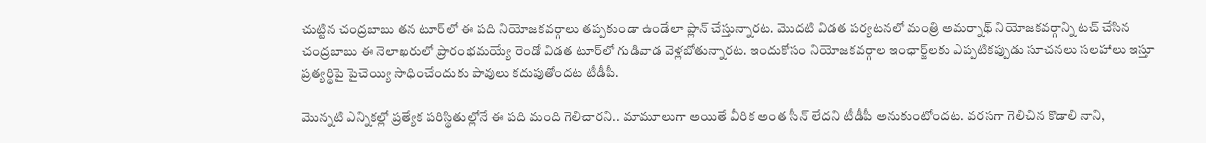చుట్టిన చంద్రబాబు తన టూర్‌లో ఈ పది నియోజకవర్గాలు తప్పకుండా ఉండేలా ప్లాన్‌ చేస్తున్నారట. మొదటి విడత పర్యటనలో మంత్రి అమర్నాథ్‌ నియోజకవర్గాన్ని టచ్‌ చేసిన చంద్రబాబు ఈ నెలాఖరులో ప్రారంభమయ్యే రెండో విడత టూర్‌లో గుడివాడ వెళ్లబోతున్నారట. ఇందుకోసం నియోజకవర్గాల ఇంఛార్జ్‌లకు ఎప్పటికప్పుడు సూచనలు సలహాలు ఇస్తూ ప్రత్యర్థిపై పైచెయ్యి సాధించేందుకు పావులు కదుపుతోందట టీడీపీ.

మొన్నటి ఎన్నికల్లో ప్రత్యేక పరిస్థితుల్లోనే ఈ పది మంది గెలిచారని.. మామూలుగా అయితే వీరిక అంత సీన్‌ లేదని టీడీపీ అనుకుంటోందట. వరసగా గెలిచిన కొడాలి నాని,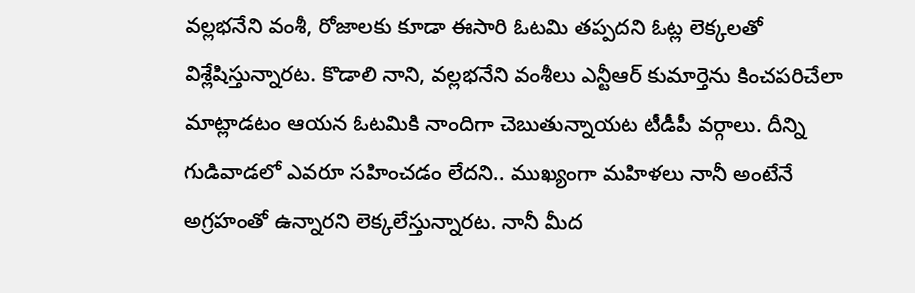వల్లభనేని వంశీ, రోజాలకు కూడా ఈసారి ఓటమి తప్పదని ఓట్ల లెక్కలతో విశ్లేషిస్తున్నారట. కొడాలి నాని, వల్లభనేని వంశీలు ఎన్టీఆర్‌ కుమార్తెను కించపరిచేలా మాట్లాడటం ఆయన ఓటమికి నాందిగా చెబుతున్నాయట టీడీపీ వర్గాలు. దీన్ని గుడివాడలో ఎవరూ సహించడం లేదని.. ముఖ్యంగా మహిళలు నానీ అంటేనే అగ్రహంతో ఉన్నారని లెక్కలేస్తున్నారట. నానీ మీద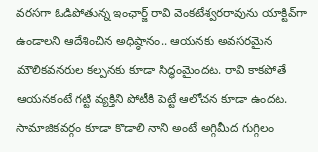వరసగా ఓడిపోతున్న ఇంఛార్జ్‌ రావి వెంకటేశ్వరరావును యాక్టివ్‌గా ఉండాలని ఆదేశించిన అధిష్ఠానం.. ఆయనకు అవసరమైన మౌలికవనరుల కల్పనకు కూడా సిద్ధంమైందట. రావి కాకపోతే ఆయనకంటే గట్టి వ్యక్తిని పోటీకి పెట్టే ఆలోచన కూడా ఉందట. సామాజికవర్గం కూడా కొడాలి నాని అంటే అగ్గిమీద గుగ్గిలం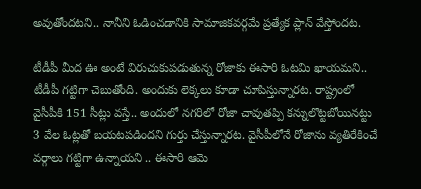అవుతోందటని.. నానీని ఓడించడానికి సామాజికవర్గమే ప్రత్యేక ప్లాన్‌ వేస్తోందట.

టీడీపీ మీద ఊ అంటే విరుచుకుపడుతున్న రోజాకు ఈసారి ఓటమి ఖాయమని.. టీడీపీ గట్టిగా చెబుతోంది. అందుకు లెక్కలు కూడా చూపిస్తున్నారట. రాష్ట్రంలో వైసీపీకి 151 సీట్లు వస్తే.. అందులో నగరిలో రోజా చావుతప్పి కన్నులొట్టబోయినట్టు 3 వేల ఓట్లతో బయటపడిందని గుర్తు చేస్తున్నారట. వైసీపీలోనే రోజాను వ్యతిరేకించే వర్గాలు గట్టిగా ఉన్నాయని .. ఈసారి ఆమె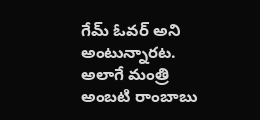గేమ్‌ ఓవర్‌ అని అంటున్నారట. అలాగే మంత్రి అంబటి రాంబాబు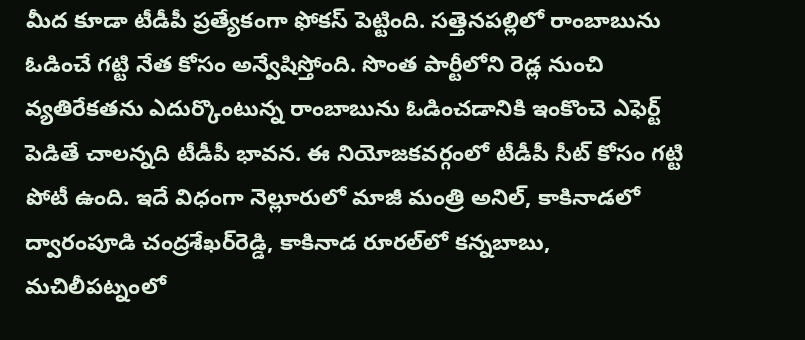మీద కూడా టీడీపీ ప్రత్యేకంగా ఫోకస్‌ పెట్టింది. సత్తెనపల్లిలో రాంబాబును ఓడించే గట్టి నేత కోసం అన్వేషిస్తోంది. సొంత పార్టీలోని రెడ్ల నుంచి వ్యతిరేకతను ఎదుర్కొంటున్న రాంబాబును ఓడించడానికి ఇంకొంచె ఎఫెర్ట్‌ పెడితే చాలన్నది టీడీపీ భావన. ఈ నియోజకవర్గంలో టీడీపీ సీట్‌ కోసం గట్టి పోటీ ఉంది. ఇదే విధంగా నెల్లూరులో మాజీ మంత్రి అనిల్‌, కాకినాడలో ద్వారంపూడి చంద్రశేఖర్‌రెడ్డి, కాకినాడ రూరల్‌లో కన్నబాబు, మచిలీపట్నంలో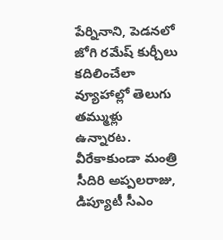పేర్నినాని, పెడనలో జోగి రమేష్‌ కుర్చీలు కదిలించేలా వ్యూహాల్లో తెలుగు తమ్ముళ్లు ఉన్నారట. వీరేకాకుండా మంత్రి సీదిరి అప్పలరాజు, డిప్యూటీ సీఎం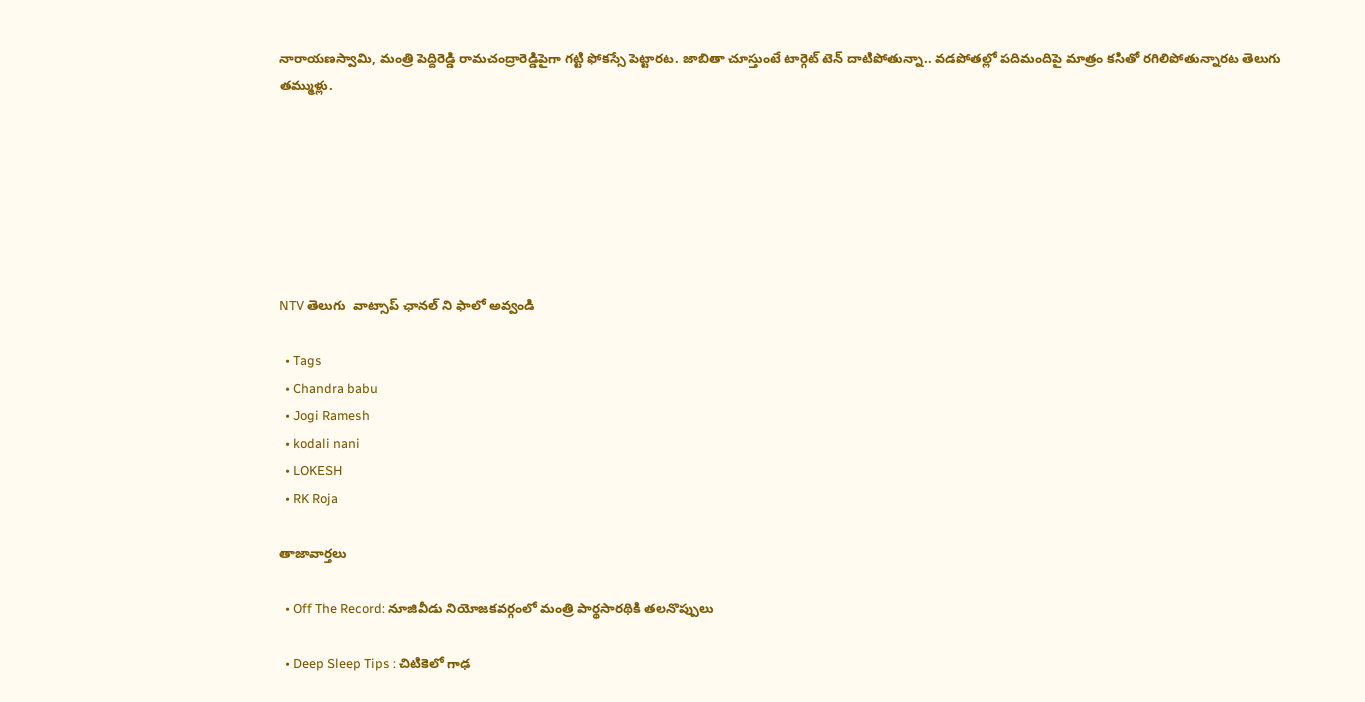నారాయణస్వామి, మంత్రి పెద్దిరెడ్డి రామచంద్రారెడ్డిపైగా గట్టి ఫోకస్సే పెట్టారట. జాబితా చూస్తుంటే టార్గెట్‌ టెన్‌ దాటిపోతున్నా.. వడపోతల్లో పదిమందిపై మాత్రం కసితో రగిలిపోతున్నారట తెలుగు తమ్ముళ్లు.







NTV తెలుగు  వాట్సాప్ ఛానల్ ని ఫాలో అవ్వండి

  • Tags
  • Chandra babu
  • Jogi Ramesh
  • kodali nani
  • LOKESH
  • RK Roja

తాజావార్తలు

  • Off The Record: నూజివీడు నియోజకవర్గంలో మంత్రి పార్థసారథికి తలనొప్పులు

  • Deep Sleep Tips : చిటికెలో గాఢ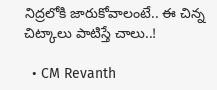నిద్రలోకి జారుకోవాలంటే.. ఈ చిన్న చిట్కాలు పాటిస్తే చాలు..!

  • CM Revanth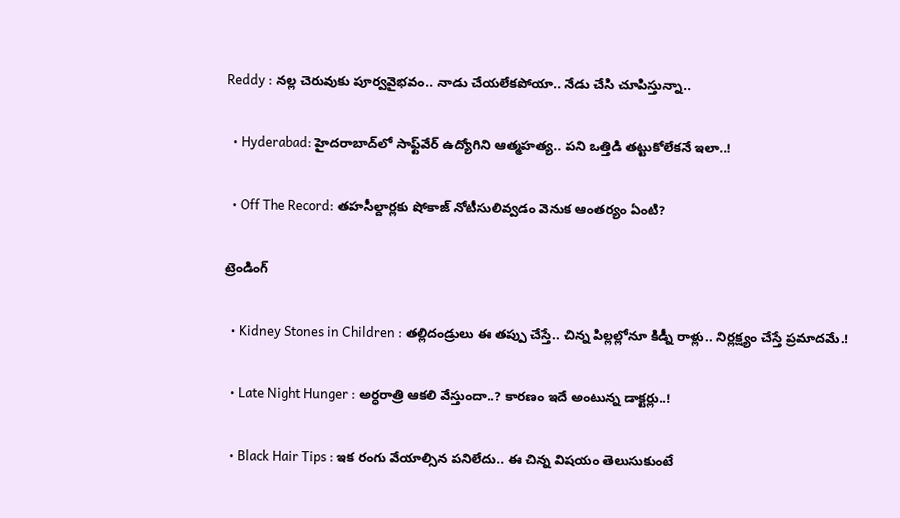Reddy : నల్ల చెరువుకు పూర్వవైభవం.. నాడు చేయలేకపోయా.. నేడు చేసి చూపిస్తున్నా..

  • Hyderabad: హైదరాబాద్‌లో సాఫ్ట్‌వేర్ ఉద్యోగిని ఆత్మహత్య.. పని ఒత్తిడి తట్టుకోలేకనే ఇలా..!

  • Off The Record: తహసీల్దార్లకు షోకాజ్ నోటీసులివ్వడం వెనుక ఆంతర్యం ఏంటి?

ట్రెండింగ్‌

  • Kidney Stones in Children : తల్లిదండ్రులు ఈ తప్పు చేస్తే.. చిన్న పిల్లల్లోనూ కిడ్నీ రాళ్లు.. నిర్లక్ష్యం చేస్తే ప్రమాదమే.!

  • Late Night Hunger : అర్ధరాత్రి ఆకలి వేస్తుందా..? కారణం ఇదే అంటున్న డాక్టర్లు..!

  • Black Hair Tips : ఇక రంగు వేయాల్సిన పనిలేదు.. ఈ చిన్న విషయం తెలుసుకుంటే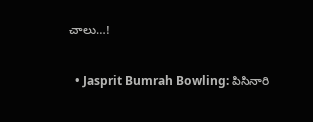చాలు…!

  • Jasprit Bumrah Bowling: పిసినారి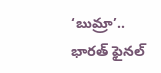‘బుమ్రా’.. భారత్ ఫైనల్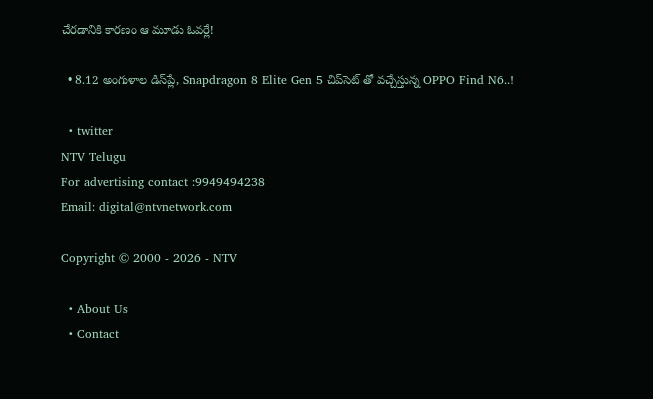చేరడానికి కారణం ఆ మూడు ఓవర్లే!

  • 8.12 అంగుళాల డిస్‌ప్లే, Snapdragon 8 Elite Gen 5 చిప్‌సెట్‌ తో వచ్చేస్తున్న OPPO Find N6..!

  • twitter
NTV Telugu
For advertising contact :9949494238
Email: digital@ntvnetwork.com

Copyright © 2000 - 2026 - NTV

  • About Us
  • Contact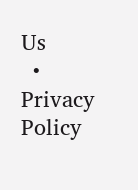Us
  • Privacy Policy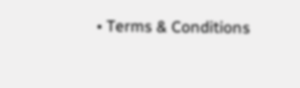• Terms & Conditions